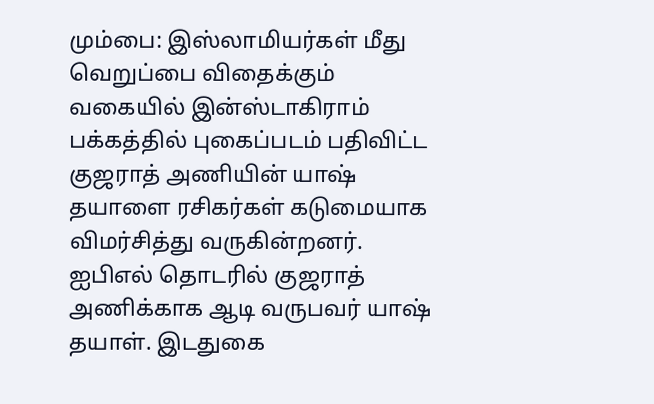மும்பை: இஸ்லாமியர்கள் மீது வெறுப்பை விதைக்கும் வகையில் இன்ஸ்டாகிராம் பக்கத்தில் புகைப்படம் பதிவிட்ட குஜராத் அணியின் யாஷ் தயாளை ரசிகர்கள் கடுமையாக விமர்சித்து வருகின்றனர்.
ஐபிஎல் தொடரில் குஜராத் அணிக்காக ஆடி வருபவர் யாஷ் தயாள். இடதுகை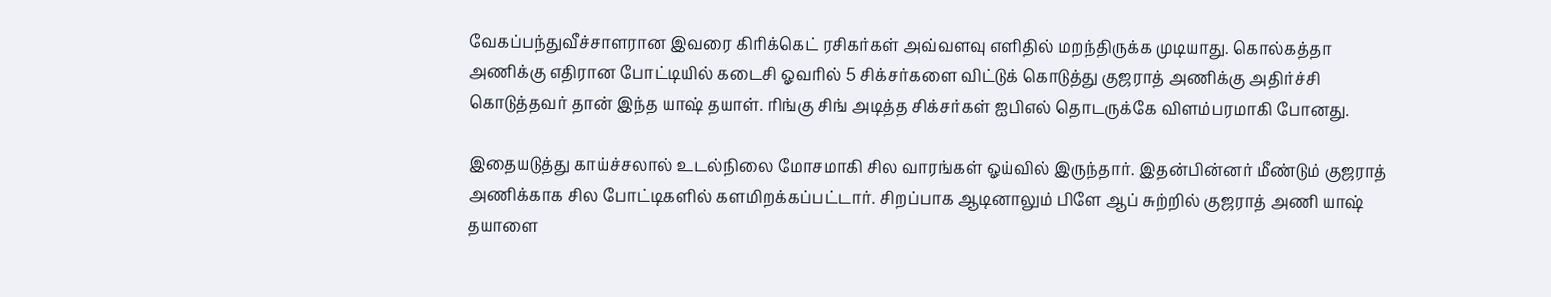வேகப்பந்துவீச்சாளரான இவரை கிரிக்கெட் ரசிகர்கள் அவ்வளவு எளிதில் மறந்திருக்க முடியாது. கொல்கத்தா அணிக்கு எதிரான போட்டியில் கடைசி ஓவரில் 5 சிக்சர்களை விட்டுக் கொடுத்து குஜராத் அணிக்கு அதிர்ச்சி கொடுத்தவர் தான் இந்த யாஷ் தயாள். ரிங்கு சிங் அடித்த சிக்சர்கள் ஐபிஎல் தொடருக்கே விளம்பரமாகி போனது.

இதையடுத்து காய்ச்சலால் உடல்நிலை மோசமாகி சில வாரங்கள் ஓய்வில் இருந்தார். இதன்பின்னர் மீண்டும் குஜராத் அணிக்காக சில போட்டிகளில் களமிறக்கப்பட்டார். சிறப்பாக ஆடினாலும் பிளே ஆப் சுற்றில் குஜராத் அணி யாஷ் தயாளை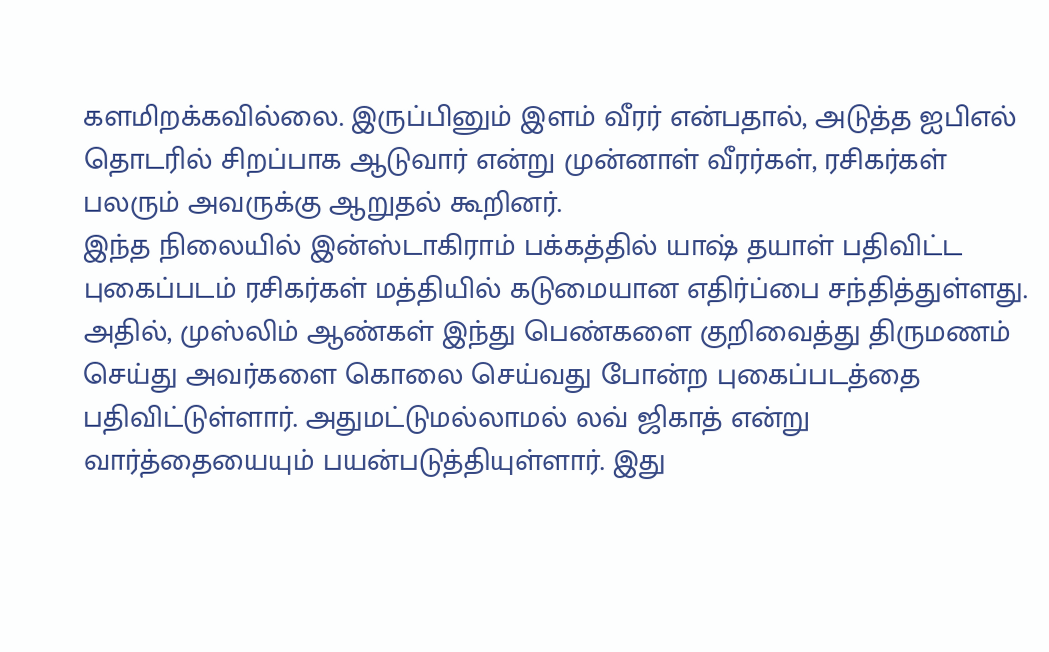களமிறக்கவில்லை. இருப்பினும் இளம் வீரர் என்பதால், அடுத்த ஐபிஎல் தொடரில் சிறப்பாக ஆடுவார் என்று முன்னாள் வீரர்கள், ரசிகர்கள் பலரும் அவருக்கு ஆறுதல் கூறினர்.
இந்த நிலையில் இன்ஸ்டாகிராம் பக்கத்தில் யாஷ் தயாள் பதிவிட்ட புகைப்படம் ரசிகர்கள் மத்தியில் கடுமையான எதிர்ப்பை சந்தித்துள்ளது. அதில், முஸ்லிம் ஆண்கள் இந்து பெண்களை குறிவைத்து திருமணம் செய்து அவர்களை கொலை செய்வது போன்ற புகைப்படத்தை பதிவிட்டுள்ளார். அதுமட்டுமல்லாமல் லவ் ஜிகாத் என்று வார்த்தையையும் பயன்படுத்தியுள்ளார். இது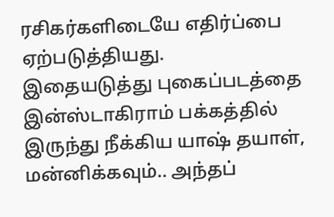ரசிகர்களிடையே எதிர்ப்பை ஏற்படுத்தியது.
இதையடுத்து புகைப்படத்தை இன்ஸ்டாகிராம் பக்கத்தில் இருந்து நீக்கிய யாஷ் தயாள், மன்னிக்கவும்.. அந்தப்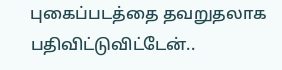புகைப்படத்தை தவறுதலாக பதிவிட்டுவிட்டேன்..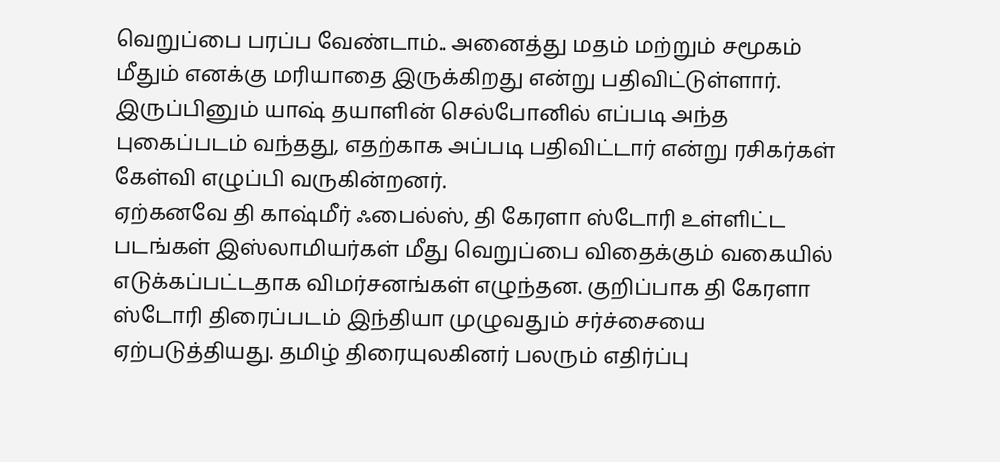வெறுப்பை பரப்ப வேண்டாம்.. அனைத்து மதம் மற்றும் சமூகம் மீதும் எனக்கு மரியாதை இருக்கிறது என்று பதிவிட்டுள்ளார். இருப்பினும் யாஷ் தயாளின் செல்போனில் எப்படி அந்த புகைப்படம் வந்தது, எதற்காக அப்படி பதிவிட்டார் என்று ரசிகர்கள் கேள்வி எழுப்பி வருகின்றனர்.
ஏற்கனவே தி காஷ்மீர் ஃபைல்ஸ், தி கேரளா ஸ்டோரி உள்ளிட்ட படங்கள் இஸ்லாமியர்கள் மீது வெறுப்பை விதைக்கும் வகையில் எடுக்கப்பட்டதாக விமர்சனங்கள் எழுந்தன. குறிப்பாக தி கேரளா ஸ்டோரி திரைப்படம் இந்தியா முழுவதும் சர்ச்சையை ஏற்படுத்தியது. தமிழ் திரையுலகினர் பலரும் எதிர்ப்பு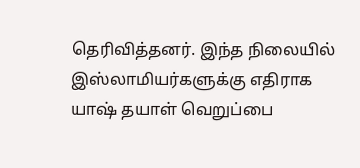தெரிவித்தனர். இந்த நிலையில் இஸ்லாமியர்களுக்கு எதிராக யாஷ் தயாள் வெறுப்பை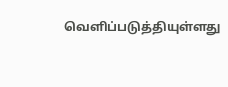வெளிப்படுத்தியுள்ளது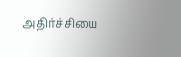அதிர்ச்சியை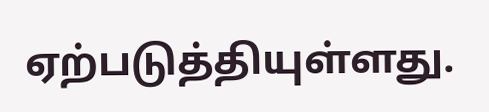ஏற்படுத்தியுள்ளது.